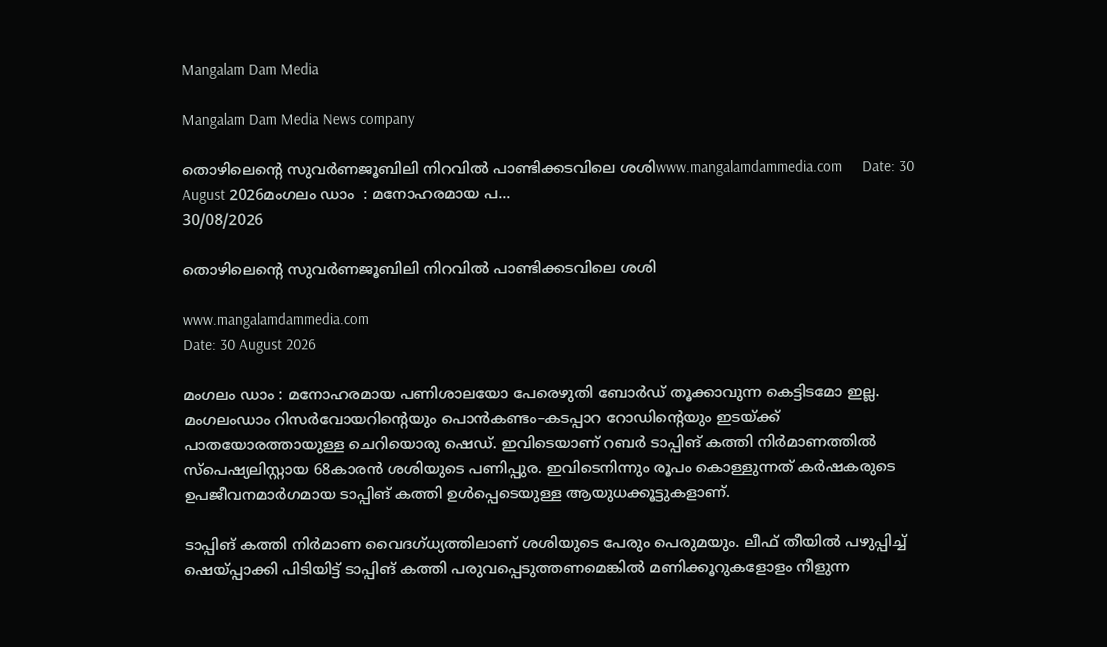Mangalam Dam Media

Mangalam Dam Media News company

തൊഴിലെന്റെ സുവർണജൂബിലി നിറവിൽ പാണ്ടിക്കടവിലെ ശശിwww.mangalamdammedia.com     Date: 30 August 2026മംഗലം ഡാം  : മനോഹരമായ പ...
30/08/2026

തൊഴിലെന്റെ സുവർണജൂബിലി നിറവിൽ പാണ്ടിക്കടവിലെ ശശി

www.mangalamdammedia.com
Date: 30 August 2026

മംഗലം ഡാം : മനോഹരമായ പണിശാലയോ പേരെഴുതി ബോർഡ് തൂക്കാവുന്ന കെട്ടിടമോ ഇല്ല. മംഗലംഡാം റിസർവോയറിന്റെയും പൊൻകണ്ടം–കടപ്പാറ റോഡിന്റെയും ഇടയ്ക്ക് പാതയോരത്തായുള്ള ചെറിയൊരു ഷെഡ്. ഇവിടെയാണ് റബർ ടാപ്പിങ് കത്തി നിർമാണത്തിൽ സ്പെഷ്യലിസ്റ്റായ 68കാരൻ ശശിയുടെ പണിപ്പുര. ഇവിടെനിന്നും രൂപം കൊള്ളുന്നത് കർഷകരുടെ ഉപജീവനമാർഗമായ ടാപ്പിങ് കത്തി ഉൾപ്പെടെയുള്ള ആയുധക്കൂട്ടുകളാണ്.

ടാപ്പിങ് കത്തി നിർമാണ വൈദഗ്ധ്യത്തിലാണ് ശശിയുടെ പേരും പെരുമയും. ലീഫ് തീയിൽ പഴുപ്പിച്ച് ഷെയ്പ്പാക്കി പിടിയിട്ട് ടാപ്പിങ് കത്തി പരുവപ്പെടുത്തണമെങ്കിൽ മണിക്കൂറുകളോളം നീളുന്ന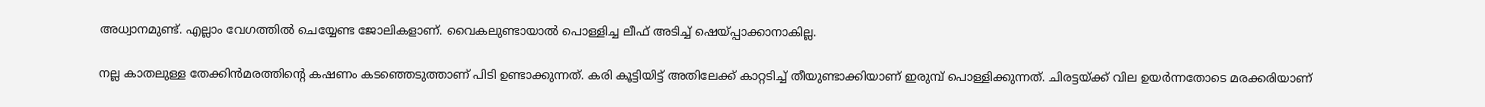അധ്വാനമുണ്ട്. എല്ലാം വേഗത്തിൽ ചെയ്യേണ്ട ജോലികളാണ്. വൈകലുണ്ടായാൽ പൊള്ളിച്ച ലീഫ് അടിച്ച് ഷെയ്പ്പാക്കാനാകില്ല.

നല്ല കാതലുള്ള തേക്കിൻമരത്തിന്റെ കഷണം കടഞ്ഞെടുത്താണ് പിടി ഉണ്ടാക്കുന്നത്. കരി കൂട്ടിയിട്ട് അതിലേക്ക് കാറ്റടിച്ച് തീയുണ്ടാക്കിയാണ് ഇരുമ്പ് പൊള്ളിക്കുന്നത്. ചിരട്ടയ്ക്ക് വില ഉയർന്നതോടെ മരക്കരിയാണ്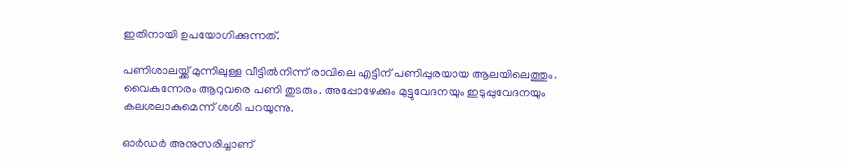ഇതിനായി ഉപയോഗിക്കുന്നത്.

പണിശാലയ്ക്ക് മുന്നിലുള്ള വീട്ടിൽനിന്ന് രാവിലെ എട്ടിന് പണിപ്പുരയായ ആലയിലെത്തും. വൈകുന്നേരം ആറുവരെ പണി തുടരും. അപ്പോഴേക്കും മുട്ടുവേദനയും ഇടുപ്പുവേദനയും കലശലാകുമെന്ന് ശശി പറയുന്നു.

ഓർഡർ അനുസരിച്ചാണ്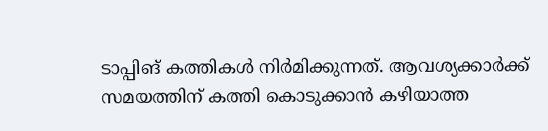ടാപ്പിങ് കത്തികൾ നിർമിക്കുന്നത്. ആവശ്യക്കാർക്ക് സമയത്തിന് കത്തി കൊടുക്കാൻ കഴിയാത്ത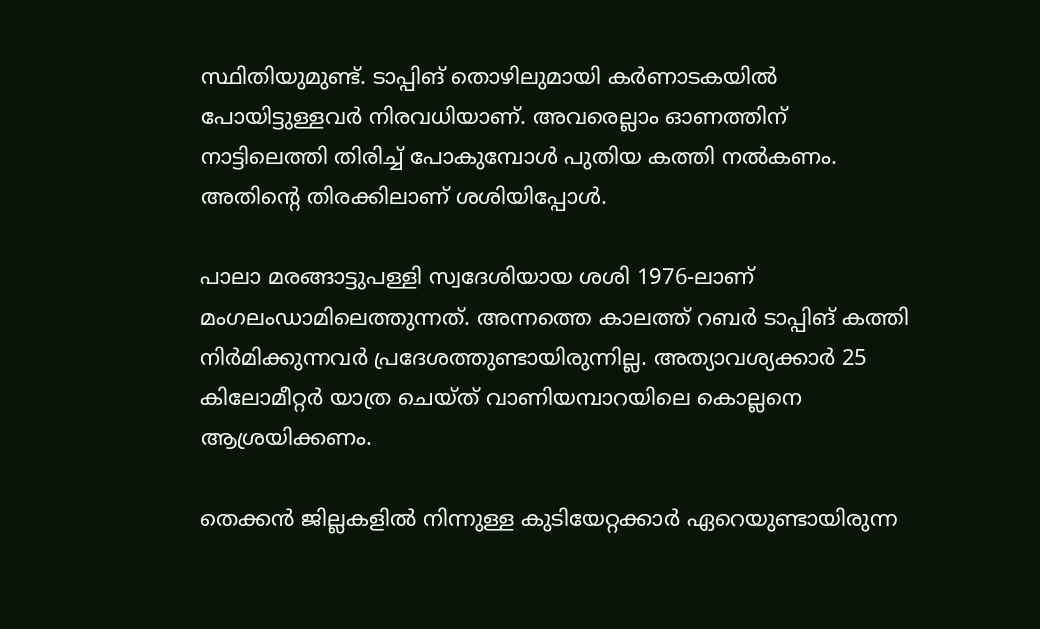സ്ഥിതിയുമുണ്ട്. ടാപ്പിങ് തൊഴിലുമായി കർണാടകയിൽ പോയിട്ടുള്ളവർ നിരവധിയാണ്. അവരെല്ലാം ഓണത്തിന് നാട്ടിലെത്തി തിരിച്ച് പോകുമ്പോൾ പുതിയ കത്തി നൽകണം. അതിന്റെ തിരക്കിലാണ് ശശിയിപ്പോൾ.

പാലാ മരങ്ങാട്ടുപള്ളി സ്വദേശിയായ ശശി 1976-ലാണ് മംഗലംഡാമിലെത്തുന്നത്. അന്നത്തെ കാലത്ത് റബർ ടാപ്പിങ് കത്തി നിർമിക്കുന്നവർ പ്രദേശത്തുണ്ടായിരുന്നില്ല. അത്യാവശ്യക്കാർ 25 കിലോമീറ്റർ യാത്ര ചെയ്ത് വാണിയമ്പാറയിലെ കൊല്ലനെ ആശ്രയിക്കണം.

തെക്കൻ ജില്ലകളിൽ നിന്നുള്ള കുടിയേറ്റക്കാർ ഏറെയുണ്ടായിരുന്ന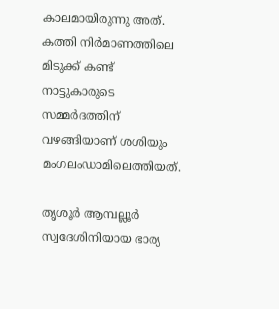കാലമായിരുന്നു അത്. കത്തി നിർമാണത്തിലെ മിടുക്ക് കണ്ട് നാട്ടുകാരുടെ സമ്മർദത്തിന് വഴങ്ങിയാണ് ശശിയും മംഗലംഡാമിലെത്തിയത്.

തൃശൂർ ആമ്പല്ലൂർ സ്വദേശിനിയായ ഭാര്യ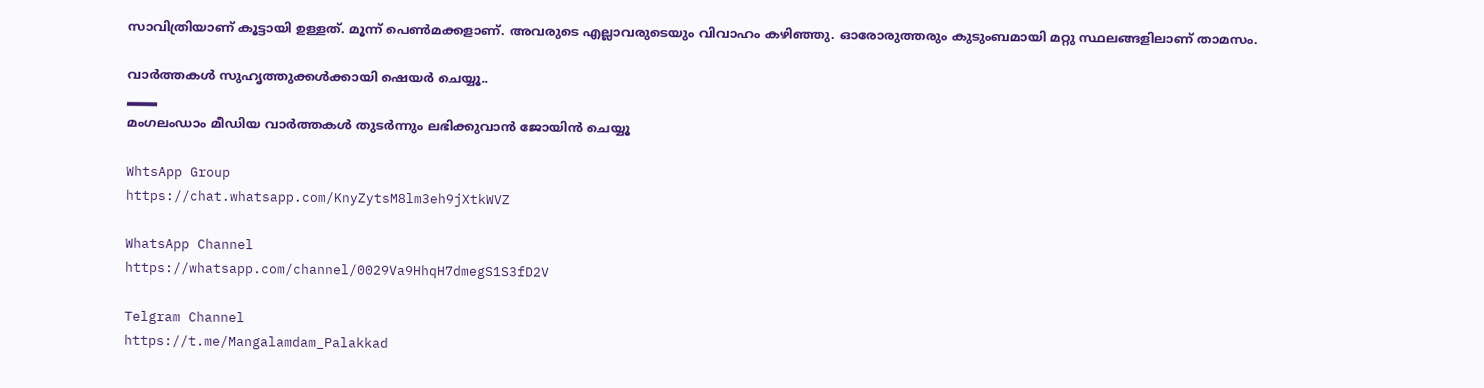സാവിത്രിയാണ് കൂട്ടായി ഉള്ളത്. മൂന്ന് പെൺമക്കളാണ്. അവരുടെ എല്ലാവരുടെയും വിവാഹം കഴിഞ്ഞു. ഓരോരുത്തരും കുടുംബമായി മറ്റു സ്ഥലങ്ങളിലാണ് താമസം.

വാർത്തകൾ സുഹൃത്തുക്കൾക്കായി ഷെയർ ചെയ്യൂ..
▂▂▂
മംഗലംഡാം മീഡിയ വാർത്തകൾ തുടർന്നും ലഭിക്കുവാൻ ജോയിൻ ചെയ്യൂ

WhtsApp Group
https://chat.whatsapp.com/KnyZytsM8lm3eh9jXtkWVZ

WhatsApp Channel
https://whatsapp.com/channel/0029Va9HhqH7dmegS1S3fD2V

Telgram Channel
https://t.me/Mangalamdam_Palakkad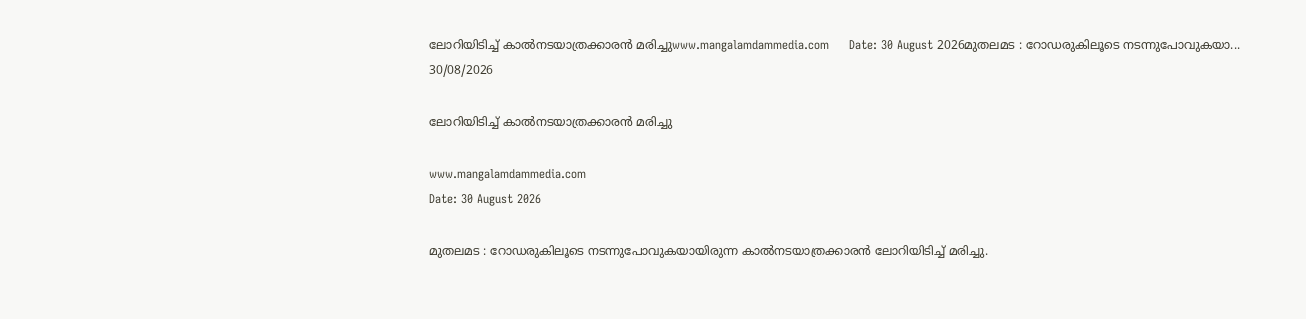ലോറിയിടിച്ച് കാൽനടയാത്രക്കാരൻ മരിച്ചുwww.mangalamdammedia.com     Date: 30 August 2026മുതലമട : റോഡരുകിലൂടെ നടന്നുപോവുകയാ...
30/08/2026

ലോറിയിടിച്ച് കാൽനടയാത്രക്കാരൻ മരിച്ചു

www.mangalamdammedia.com
Date: 30 August 2026

മുതലമട : റോഡരുകിലൂടെ നടന്നുപോവുകയായിരുന്ന കാൽനടയാത്രക്കാരൻ ലോറിയിടിച്ച് മരിച്ചു.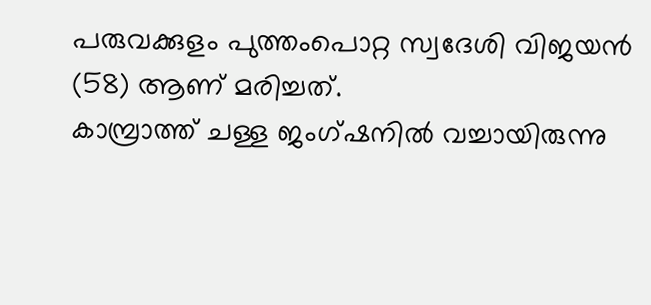പരുവക്കുളം പുത്തംപൊറ്റ സ്വദേശി വിജയൻ (58) ആണ് മരിച്ചത്.
കാമ്പ്രാത്ത് ചള്ള ജംഗ്ഷനിൽ വച്ചായിരുന്നു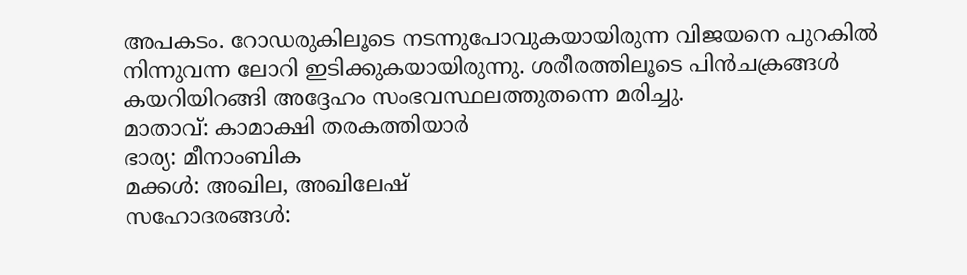അപകടം. റോഡരുകിലൂടെ നടന്നുപോവുകയായിരുന്ന വിജയനെ പുറകിൽ നിന്നുവന്ന ലോറി ഇടിക്കുകയായിരുന്നു. ശരീരത്തിലൂടെ പിൻചക്രങ്ങൾ കയറിയിറങ്ങി അദ്ദേഹം സംഭവസ്ഥലത്തുതന്നെ മരിച്ചു.
മാതാവ്: കാമാക്ഷി തരകത്തിയാർ
ഭാര്യ: മീനാംബിക
മക്കൾ: അഖില, അഖിലേഷ്
സഹോദരങ്ങൾ: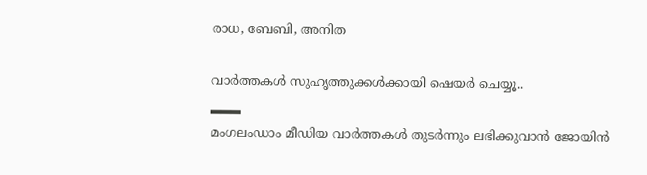രാധ, ബേബി, അനിത

വാർത്തകൾ സുഹൃത്തുക്കൾക്കായി ഷെയർ ചെയ്യൂ..
▂▂▂
മംഗലംഡാം മീഡിയ വാർത്തകൾ തുടർന്നും ലഭിക്കുവാൻ ജോയിൻ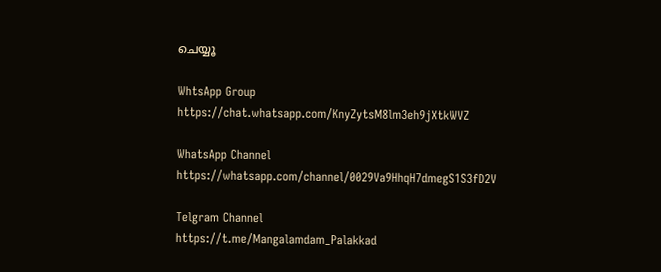ചെയ്യൂ

WhtsApp Group
https://chat.whatsapp.com/KnyZytsM8lm3eh9jXtkWVZ

WhatsApp Channel
https://whatsapp.com/channel/0029Va9HhqH7dmegS1S3fD2V

Telgram Channel
https://t.me/Mangalamdam_Palakkad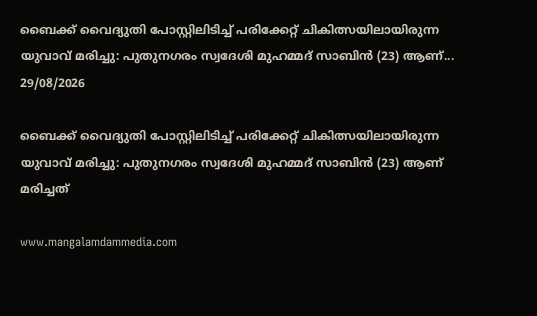ബൈക്ക് വൈദ്യുതി പോസ്റ്റിലിടിച്ച് പരിക്കേറ്റ് ചികിത്സയിലായിരുന്ന യുവാവ് മരിച്ചു: പുതുനഗരം സ്വദേശി മുഹമ്മദ് സാബിൻ (23) ആണ്...
29/08/2026

ബൈക്ക് വൈദ്യുതി പോസ്റ്റിലിടിച്ച് പരിക്കേറ്റ് ചികിത്സയിലായിരുന്ന യുവാവ് മരിച്ചു: പുതുനഗരം സ്വദേശി മുഹമ്മദ് സാബിൻ (23) ആണ് മരിച്ചത്

www.mangalamdammedia.com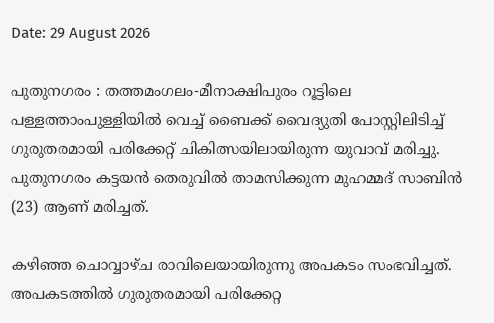Date: 29 August 2026

പുതുനഗരം : തത്തമംഗലം-മീനാക്ഷിപുരം റൂട്ടിലെ പള്ളത്താംപുള്ളിയിൽ വെച്ച് ബൈക്ക് വൈദ്യുതി പോസ്റ്റിലിടിച്ച് ഗുരുതരമായി പരിക്കേറ്റ് ചികിത്സയിലായിരുന്ന യുവാവ് മരിച്ചു. പുതുനഗരം കട്ടയൻ തെരുവിൽ താമസിക്കുന്ന മുഹമ്മദ് സാബിൻ (23) ആണ് മരിച്ചത്.

കഴിഞ്ഞ ചൊവ്വാഴ്ച രാവിലെയായിരുന്നു അപകടം സംഭവിച്ചത്. അപകടത്തിൽ ഗുരുതരമായി പരിക്കേറ്റ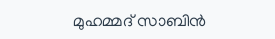മുഹമ്മദ് സാബിൻ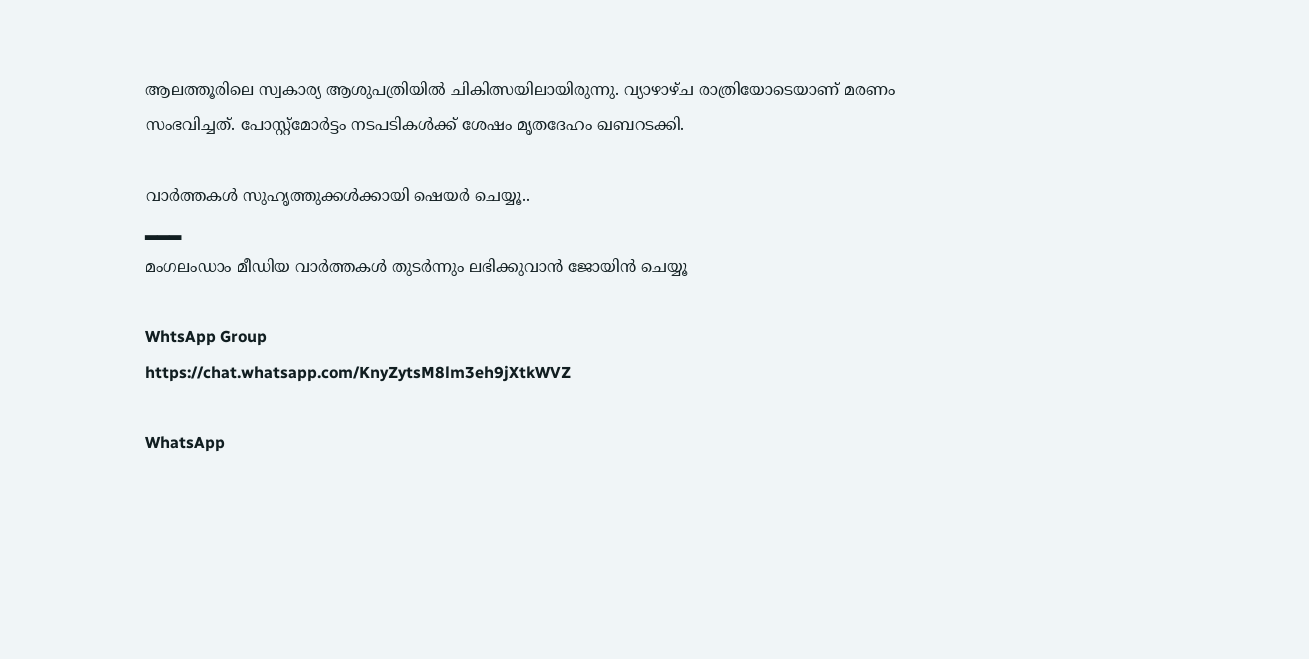ആലത്തൂരിലെ സ്വകാര്യ ആശുപത്രിയിൽ ചികിത്സയിലായിരുന്നു. വ്യാഴാഴ്ച രാത്രിയോടെയാണ് മരണം സംഭവിച്ചത്. പോസ്റ്റ്‌മോർട്ടം നടപടികൾക്ക് ശേഷം മൃതദേഹം ഖബറടക്കി.

വാർത്തകൾ സുഹൃത്തുക്കൾക്കായി ഷെയർ ചെയ്യൂ..
▂▂▂
മംഗലംഡാം മീഡിയ വാർത്തകൾ തുടർന്നും ലഭിക്കുവാൻ ജോയിൻ ചെയ്യൂ

WhtsApp Group
https://chat.whatsapp.com/KnyZytsM8lm3eh9jXtkWVZ

WhatsApp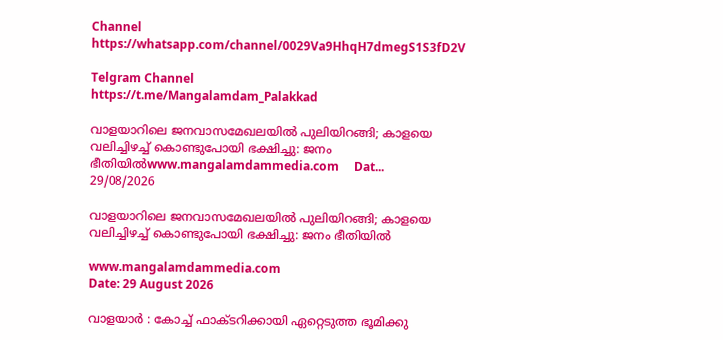Channel
https://whatsapp.com/channel/0029Va9HhqH7dmegS1S3fD2V

Telgram Channel
https://t.me/Mangalamdam_Palakkad

വാളയാറിലെ ജനവാസമേഖലയിൽ പുലിയിറങ്ങി; കാളയെ വലിച്ചിഴച്ച് കൊണ്ടുപോയി ഭക്ഷിച്ചു: ജനം ഭീതിയിൽwww.mangalamdammedia.com     Dat...
29/08/2026

വാളയാറിലെ ജനവാസമേഖലയിൽ പുലിയിറങ്ങി; കാളയെ വലിച്ചിഴച്ച് കൊണ്ടുപോയി ഭക്ഷിച്ചു: ജനം ഭീതിയിൽ

www.mangalamdammedia.com
Date: 29 August 2026

വാളയാർ : കോച്ച് ഫാക്‌ടറിക്കായി ഏറ്റെടുത്ത ഭൂമിക്കു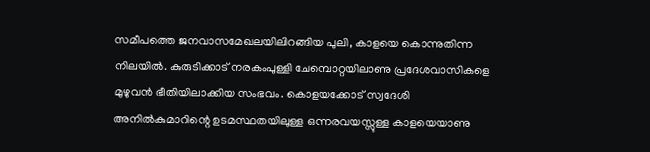സമീപത്തെ ജനവാസമേഖലയിലിറങ്ങിയ പുലി, കാളയെ കൊന്നുതിന്ന നിലയിൽ. കുരുടിക്കാട് നരകംപുള്ളി ചേമ്പൊറ്റയിലാണു പ്രദേശവാസികളെ മുഴുവൻ ഭീതിയിലാക്കിയ സംഭവം. കൊളയക്കോട് സ്വദേശി അനിൽകുമാറിന്റെ ഉടമസ്ഥതയിലുള്ള ഒന്നരവയസ്സുള്ള കാളയെയാണു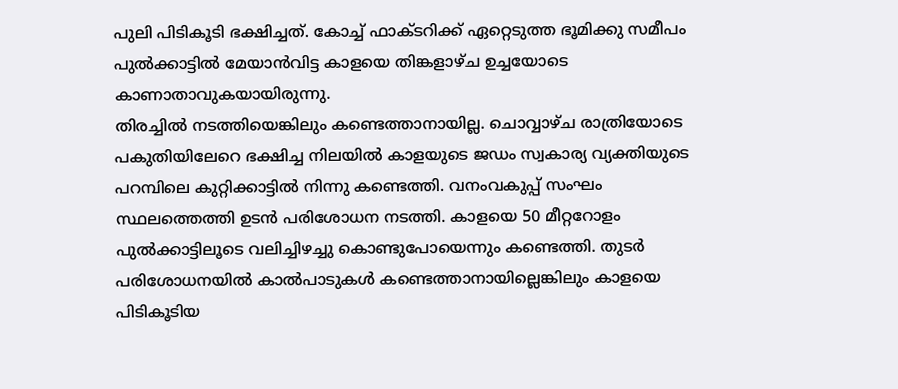പുലി പിടികൂടി ഭക്ഷിച്ചത്. കോച്ച് ഫാക്ടറിക്ക് ഏറ്റെടുത്ത ഭൂമിക്കു സമീപം പുൽക്കാട്ടിൽ മേയാൻവിട്ട കാളയെ തിങ്കളാഴ്ച ഉച്ചയോടെ കാണാതാവുകയായിരുന്നു.
തിരച്ചിൽ നടത്തിയെങ്കിലും കണ്ടെത്താനായില്ല. ചൊവ്വാഴ്ച രാത്രിയോടെ പകുതിയിലേറെ ഭക്ഷിച്ച നിലയിൽ കാളയുടെ ജഡം സ്വകാര്യ വ്യക്തിയുടെ പറമ്പിലെ കുറ്റിക്കാട്ടിൽ നിന്നു കണ്ടെത്തി. വനംവകുപ്പ് സംഘം സ്ഥലത്തെത്തി ഉടൻ പരിശോധന നടത്തി. കാളയെ 50 മീറ്ററോളം പുൽക്കാട്ടിലൂടെ വലിച്ചിഴച്ചു കൊണ്ടുപോയെന്നും കണ്ടെത്തി. തുടർ പരിശോധനയിൽ കാൽപാടുകൾ കണ്ടെത്താനായില്ലെങ്കിലും കാളയെ പിടികൂടിയ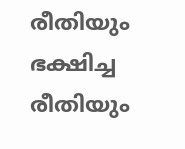രീതിയും ഭക്ഷിച്ച രീതിയും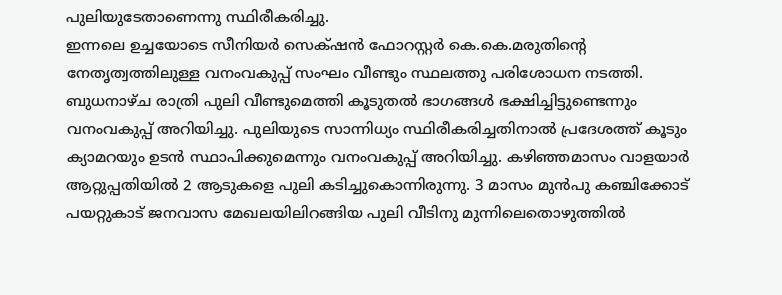പുലിയുടേതാണെന്നു സ്ഥിരീകരിച്ചു.
ഇന്നലെ ഉച്ചയോടെ സീനിയർ സെക്‌ഷൻ ഫോറസ്റ്റർ കെ.കെ.മരുതിന്റെ നേതൃത്വത്തിലുള്ള വനംവകുപ്പ് സംഘം വീണ്ടും സ്ഥലത്തു പരിശോധന നടത്തി. ബുധനാഴ്ച രാത്രി പുലി വീണ്ടുമെത്തി കൂടുതൽ ഭാഗങ്ങൾ ഭക്ഷിച്ചിട്ടുണ്ടെന്നും വനംവകുപ്പ് അറിയിച്ചു. പുലിയുടെ സാന്നിധ്യം സ്ഥിരീകരിച്ചതിനാൽ പ്രദേശത്ത് കൂടും ക്യാമറയും ഉടൻ സ്ഥാപിക്കുമെന്നും വനംവകുപ്പ് അറിയിച്ചു. കഴിഞ്ഞമാസം വാളയാർ ആറ്റുപ്പതിയിൽ 2 ആടുകളെ പുലി കടിച്ചുകൊന്നിരുന്നു. 3 മാസം മുൻപു കഞ്ചിക്കോട് പയറ്റുകാട് ജനവാസ മേഖലയിലിറങ്ങിയ പുലി വീടിനു മുന്നിലെതൊഴുത്തിൽ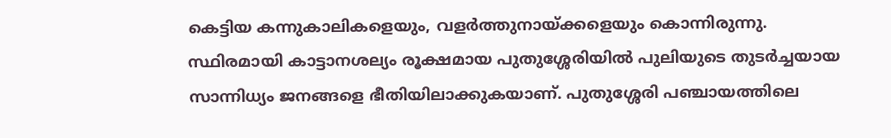കെട്ടിയ കന്നുകാലികളെയും, വളർത്തുനായ്ക്കളെയും കൊന്നിരുന്നു.
സ്ഥിരമായി കാട്ടാനശല്യം രൂക്ഷമായ പുതുശ്ശേരിയിൽ പുലിയുടെ തുടർച്ചയായ സാന്നിധ്യം ജനങ്ങളെ ഭീതിയിലാക്കുകയാണ്. പുതുശ്ശേരി പഞ്ചായത്തിലെ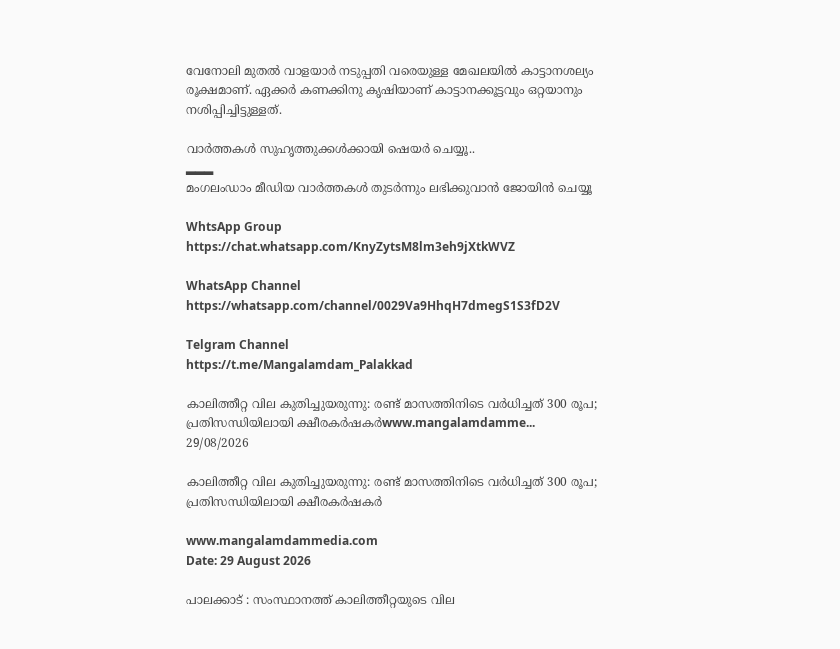വേനോലി മുതൽ വാളയാർ നടുപ്പതി വരെയുള്ള മേഖലയിൽ കാട്ടാനശല്യം രൂക്ഷമാണ്. ഏക്കർ കണക്കിനു കൃഷിയാണ് കാട്ടാനക്കൂട്ടവും ഒറ്റയാനും നശിപ്പിച്ചിട്ടുള്ളത്.

വാർത്തകൾ സുഹൃത്തുക്കൾക്കായി ഷെയർ ചെയ്യൂ..
▂▂▂
മംഗലംഡാം മീഡിയ വാർത്തകൾ തുടർന്നും ലഭിക്കുവാൻ ജോയിൻ ചെയ്യൂ

WhtsApp Group
https://chat.whatsapp.com/KnyZytsM8lm3eh9jXtkWVZ

WhatsApp Channel
https://whatsapp.com/channel/0029Va9HhqH7dmegS1S3fD2V

Telgram Channel
https://t.me/Mangalamdam_Palakkad

കാലിത്തീറ്റ വില കുതിച്ചുയരുന്നു: രണ്ട് മാസത്തിനിടെ വര്‍ധിച്ചത് 300 രൂപ; പ്രതിസന്ധിയിലായി ക്ഷീരകര്‍ഷകര്‍www.mangalamdamme...
29/08/2026

കാലിത്തീറ്റ വില കുതിച്ചുയരുന്നു: രണ്ട് മാസത്തിനിടെ വര്‍ധിച്ചത് 300 രൂപ; പ്രതിസന്ധിയിലായി ക്ഷീരകര്‍ഷകര്‍

www.mangalamdammedia.com
Date: 29 August 2026

പാലക്കാട്‌ : സംസ്ഥാനത്ത് കാലിത്തീറ്റയുടെ വില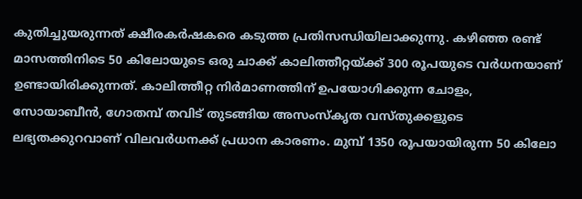കുതിച്ചുയരുന്നത് ക്ഷീരകര്‍ഷകരെ കടുത്ത പ്രതിസന്ധിയിലാക്കുന്നു. കഴിഞ്ഞ രണ്ട് മാസത്തിനിടെ 50 കിലോയുടെ ഒരു ചാക്ക് കാലിത്തീറ്റയ്ക്ക് 300 രൂപയുടെ വര്‍ധനയാണ് ഉണ്ടായിരിക്കുന്നത്. കാലിത്തീറ്റ നിര്‍മാണത്തിന് ഉപയോഗിക്കുന്ന ചോളം, സോയാബീന്‍, ഗോതമ്പ് തവിട് തുടങ്ങിയ അസംസ്‌കൃത വസ്തുക്കളുടെ ലഭ്യതക്കുറവാണ് വിലവര്‍ധനക്ക് പ്രധാന കാരണം. മുമ്പ് 1350 രൂപയായിരുന്ന 50 കിലോ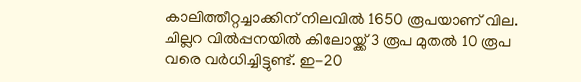കാലിത്തീറ്റച്ചാക്കിന് നിലവില്‍ 1650 രൂപയാണ് വില. ചില്ലറ വില്‍പ്പനയില്‍ കിലോയ്ക്ക് 3 രൂപ മുതല്‍ 10 രൂപ വരെ വര്‍ധിച്ചിട്ടുണ്ട്. ഇ-20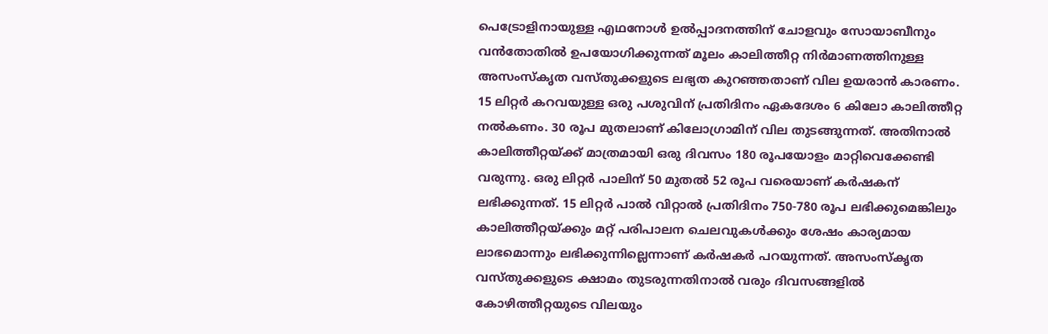പെട്രോളിനായുള്ള എഥനോള്‍ ഉല്‍പ്പാദനത്തിന് ചോളവും സോയാബീനും വന്‍തോതില്‍ ഉപയോഗിക്കുന്നത് മൂലം കാലിത്തീറ്റ നിര്‍മാണത്തിനുള്ള അസംസ്‌കൃത വസ്തുക്കളുടെ ലഭ്യത കുറഞ്ഞതാണ് വില ഉയരാന്‍ കാരണം. 15 ലിറ്റര്‍ കറവയുള്ള ഒരു പശുവിന് പ്രതിദിനം ഏകദേശം 6 കിലോ കാലിത്തീറ്റ നല്‍കണം. 30 രൂപ മുതലാണ് കിലോഗ്രാമിന് വില തുടങ്ങുന്നത്. അതിനാല്‍ കാലിത്തീറ്റയ്ക്ക് മാത്രമായി ഒരു ദിവസം 180 രൂപയോളം മാറ്റിവെക്കേണ്ടി വരുന്നു. ഒരു ലിറ്റര്‍ പാലിന് 50 മുതല്‍ 52 രൂപ വരെയാണ് കര്‍ഷകന് ലഭിക്കുന്നത്. 15 ലിറ്റര്‍ പാല്‍ വിറ്റാല്‍ പ്രതിദിനം 750-780 രൂപ ലഭിക്കുമെങ്കിലും കാലിത്തീറ്റയ്ക്കും മറ്റ് പരിപാലന ചെലവുകള്‍ക്കും ശേഷം കാര്യമായ ലാഭമൊന്നും ലഭിക്കുന്നില്ലെന്നാണ് കര്‍ഷകര്‍ പറയുന്നത്. അസംസ്‌കൃത വസ്തുക്കളുടെ ക്ഷാമം തുടരുന്നതിനാല്‍ വരും ദിവസങ്ങളില്‍ കോഴിത്തീറ്റയുടെ വിലയും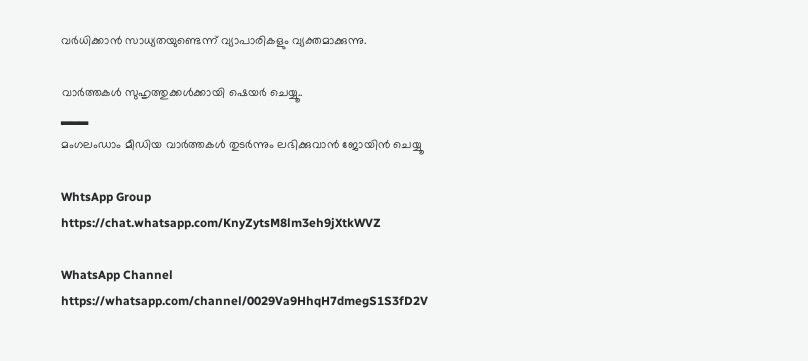വര്‍ധിക്കാന്‍ സാധ്യതയുണ്ടെന്ന് വ്യാപാരികളും വ്യക്തമാക്കുന്നു.

വാർത്തകൾ സുഹൃത്തുക്കൾക്കായി ഷെയർ ചെയ്യൂ..
▂▂▂
മംഗലംഡാം മീഡിയ വാർത്തകൾ തുടർന്നും ലഭിക്കുവാൻ ജോയിൻ ചെയ്യൂ

WhtsApp Group
https://chat.whatsapp.com/KnyZytsM8lm3eh9jXtkWVZ

WhatsApp Channel
https://whatsapp.com/channel/0029Va9HhqH7dmegS1S3fD2V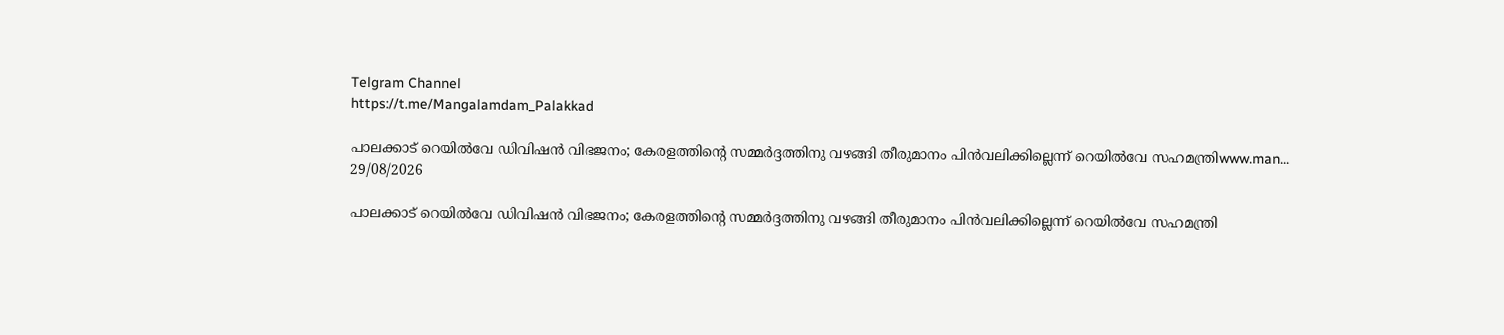Telgram Channel
https://t.me/Mangalamdam_Palakkad

പാലക്കാട് റെയിൽവേ ഡിവിഷൻ വിഭജനം; കേരളത്തിന്റെ സമ്മർദ്ദത്തിനു വഴങ്ങി തീരുമാനം പിൻവലിക്കില്ലെന്ന് റെയിൽവേ സഹമന്ത്രിwww.man...
29/08/2026

പാലക്കാട് റെയിൽവേ ഡിവിഷൻ വിഭജനം; കേരളത്തിന്റെ സമ്മർദ്ദത്തിനു വഴങ്ങി തീരുമാനം പിൻവലിക്കില്ലെന്ന് റെയിൽവേ സഹമന്ത്രി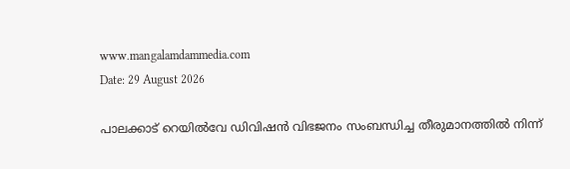www.mangalamdammedia.com
Date: 29 August 2026

പാലക്കാട് റെയിൽവേ ഡിവിഷൻ വിഭജനം സംബന്ധിച്ച തീരുമാനത്തിൽ നിന്ന്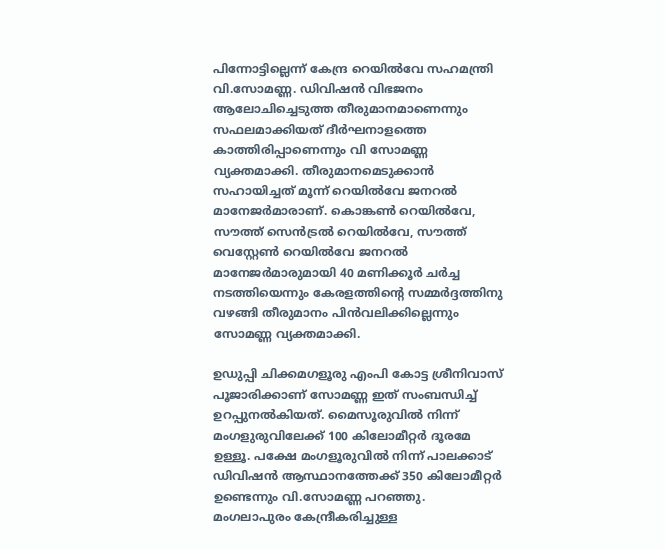പിന്നോട്ടില്ലെന്ന് കേന്ദ്ര റെയിൽവേ സഹമന്ത്രി വി.സോമണ്ണ. ഡിവിഷൻ വിഭജനം ആലോചിച്ചെടുത്ത തീരുമാനമാണെന്നും സഫലമാക്കിയത് ദീർഘനാളത്തെ കാത്തിരിപ്പാണെന്നും വി സോമണ്ണ വ്യക്തമാക്കി. തീരുമാനമെടുക്കാൻ സഹായിച്ചത് മൂന്ന് റെയിൽവേ ജനറൽ മാനേജർമാരാണ്. കൊങ്കൺ റെയിൽവേ, സൗത്ത് സെൻട്രൽ റെയിൽവേ, സൗത്ത് വെസ്റ്റേൺ റെയിൽവേ ജനറൽ മാനേജർമാരുമായി 40 മണിക്കൂർ ചർച്ച നടത്തിയെന്നും കേരളത്തിന്റെ സമ്മർദ്ദത്തിനു വഴങ്ങി തീരുമാനം പിൻവലിക്കില്ലെന്നും സോമണ്ണ വ്യക്തമാക്കി.

ഉഡുപ്പി ചിക്കമഗളൂരു എംപി കോട്ട ശ്രീനിവാസ് പൂജാരിക്കാണ് സോമണ്ണ ഇത് സംബന്ധിച്ച് ഉറപ്പുനൽകിയത്. മൈസൂരുവിൽ നിന്ന് മംഗളുരുവിലേക്ക് 100 കിലോമീറ്റർ ദൂരമേ ഉള്ളൂ. പക്ഷേ മംഗളൂരുവിൽ നിന്ന് പാലക്കാട് ഡിവിഷൻ ആസ്ഥാനത്തേക്ക് 350 കിലോമീറ്റർ ഉണ്ടെന്നും വി.സോമണ്ണ പറഞ്ഞു. മംഗലാപുരം കേന്ദ്രീകരിച്ചുള്ള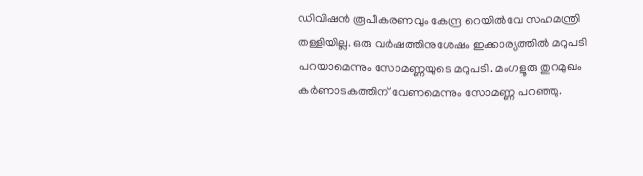ഡിവിഷൻ രൂപീകരണവും കേന്ദ്ര റെയിൽവേ സഹമന്ത്രി തള്ളിയില്ല. ഒരു വർഷത്തിനുശേഷം ഇക്കാര്യത്തിൽ മറുപടി പറയാമെന്നും സോമണ്ണയുടെ മറുപടി. മംഗളൂരു തുറമുഖം കർണാടകത്തിന് വേണമെന്നും സോമണ്ണ പറഞ്ഞു.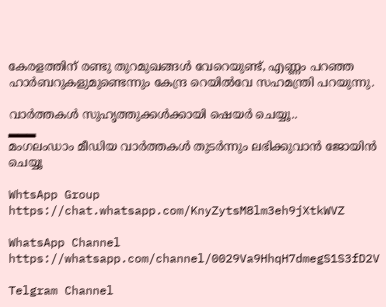കേരളത്തിന് രണ്ടു തുറമുഖങ്ങൾ വേറെയുണ്ട്, എണ്ണം പറഞ്ഞ ഹാർബറുകളുമുണ്ടെന്നും കേന്ദ്ര റെയിൽവേ സഹമന്ത്രി പറയുന്നു.

വാർത്തകൾ സുഹൃത്തുക്കൾക്കായി ഷെയർ ചെയ്യൂ..
▂▂▂
മംഗലംഡാം മീഡിയ വാർത്തകൾ തുടർന്നും ലഭിക്കുവാൻ ജോയിൻ ചെയ്യൂ

WhtsApp Group
https://chat.whatsapp.com/KnyZytsM8lm3eh9jXtkWVZ

WhatsApp Channel
https://whatsapp.com/channel/0029Va9HhqH7dmegS1S3fD2V

Telgram Channel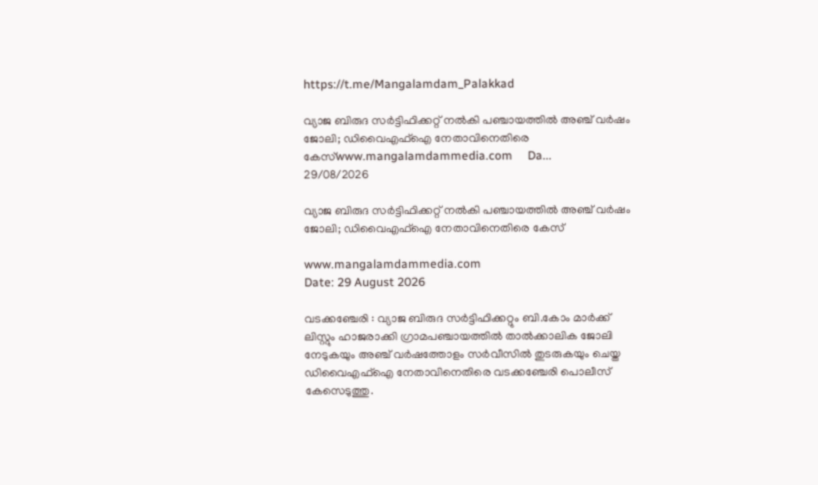https://t.me/Mangalamdam_Palakkad

വ്യാജ ബിരുദ സർട്ടിഫിക്കറ്റ് നൽകി പഞ്ചായത്തിൽ അഞ്ച് വർഷം ജോലി; ഡിവൈഎഫ്‌ഐ നേതാവിനെതിരെ കേസ്www.mangalamdammedia.com     Da...
29/08/2026

വ്യാജ ബിരുദ സർട്ടിഫിക്കറ്റ് നൽകി പഞ്ചായത്തിൽ അഞ്ച് വർഷം ജോലി; ഡിവൈഎഫ്‌ഐ നേതാവിനെതിരെ കേസ്

www.mangalamdammedia.com
Date: 29 August 2026

വടക്കഞ്ചേരി : വ്യാജ ബിരുദ സർട്ടിഫിക്കറ്റും ബി.കോം മാർക്ക് ലിസ്റ്റും ഹാജരാക്കി ഗ്രാമപഞ്ചായത്തിൽ താൽക്കാലിക ജോലി നേടുകയും അഞ്ച് വർഷത്തോളം സർവീസിൽ തുടരുകയും ചെയ്ത ഡിവൈഎഫ്‌ഐ നേതാവിനെതിരെ വടക്കഞ്ചേരി പൊലീസ് കേസെടുത്തു.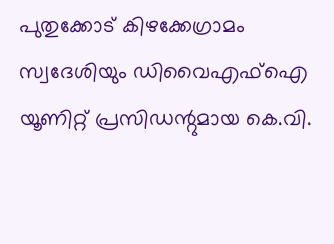പുതുക്കോട് കിഴക്കേഗ്രാമം സ്വദേശിയും ഡിവൈഎഫ്‌ഐ യൂണിറ്റ് പ്രസിഡന്റുമായ കെ.വി.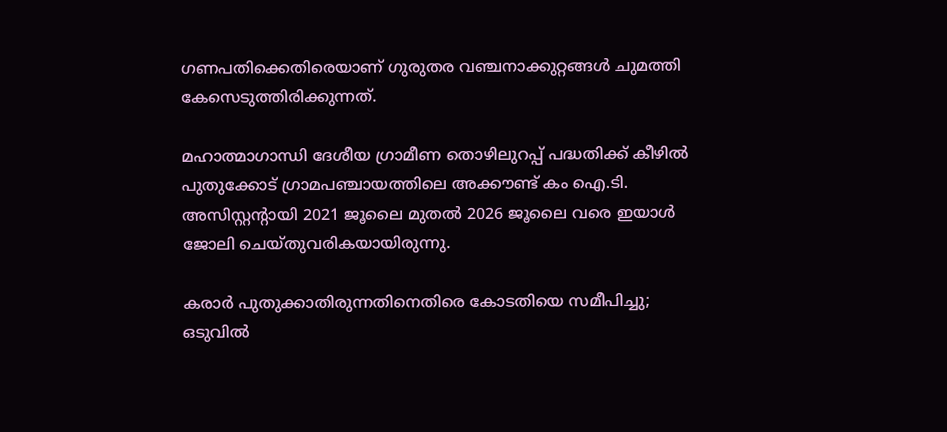ഗണപതിക്കെതിരെയാണ് ഗുരുതര വഞ്ചനാക്കുറ്റങ്ങൾ ചുമത്തി കേസെടുത്തിരിക്കുന്നത്.

മഹാത്മാഗാന്ധി ദേശീയ ഗ്രാമീണ തൊഴിലുറപ്പ് പദ്ധതിക്ക് കീഴിൽ പുതുക്കോട് ഗ്രാമപഞ്ചായത്തിലെ അക്കൗണ്ട് കം ഐ.ടി. അസിസ്റ്റന്റായി 2021 ജൂലൈ മുതൽ 2026 ജൂലൈ വരെ ഇയാൾ ജോലി ചെയ്തുവരികയായിരുന്നു.

കരാർ പുതുക്കാതിരുന്നതിനെതിരെ കോടതിയെ സമീപിച്ചു; ഒടുവിൽ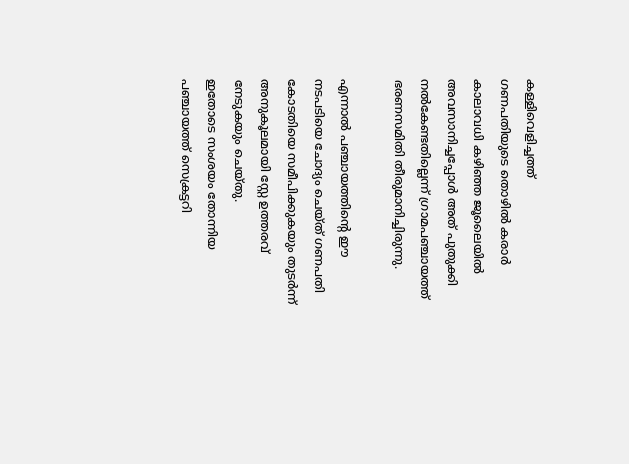കള്ളിവെളിച്ചത്ത്
ഗണപതിയുടെ തൊഴിൽ കരാർ കാലാവധി കഴിഞ്ഞ ജൂലൈയിൽ അവസാനിച്ചപ്പോൾ അത് പുതുക്കി നൽകേണ്ടതില്ലെന്ന് ഗ്രാമപഞ്ചായത്ത് ഭരണസമിതി തീരുമാനിച്ചിരുന്നു.

എന്നാൽ പഞ്ചായത്തിന്റെ ഈ നടപടിയെ ചോദ്യം ചെയ്ത് ഗണപതി കോടതിയെ സമീപിക്കുകയും തുടർന്ന് അനുകൂലമായി സ്റ്റേ ഉത്തരവ് നേടുകയും ചെയ്തു.
ഇതോടെ സംശയം തോന്നിയ പഞ്ചായത്ത് സെക്രട്ടറി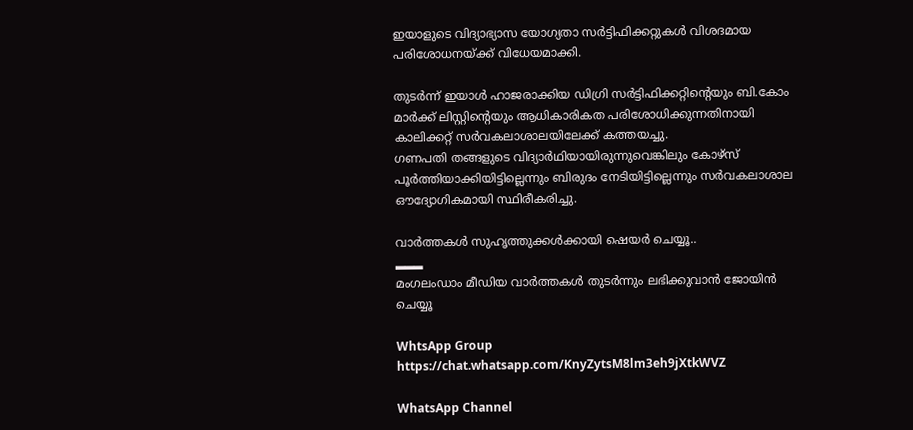ഇയാളുടെ വിദ്യാഭ്യാസ യോഗ്യതാ സർട്ടിഫിക്കറ്റുകൾ വിശദമായ പരിശോധനയ്ക്ക് വിധേയമാക്കി.

തുടർന്ന് ഇയാൾ ഹാജരാക്കിയ ഡിഗ്രി സർട്ടിഫിക്കറ്റിന്റെയും ബി.കോം മാർക്ക് ലിസ്റ്റിന്റെയും ആധികാരികത പരിശോധിക്കുന്നതിനായി കാലിക്കറ്റ് സർവകലാശാലയിലേക്ക് കത്തയച്ചു.
ഗണപതി തങ്ങളുടെ വിദ്യാർഥിയായിരുന്നുവെങ്കിലും കോഴ്സ് പൂർത്തിയാക്കിയിട്ടില്ലെന്നും ബിരുദം നേടിയിട്ടില്ലെന്നും സർവകലാശാല ഔദ്യോഗികമായി സ്ഥിരീകരിച്ചു.

വാർത്തകൾ സുഹൃത്തുക്കൾക്കായി ഷെയർ ചെയ്യൂ..
▂▂▂
മംഗലംഡാം മീഡിയ വാർത്തകൾ തുടർന്നും ലഭിക്കുവാൻ ജോയിൻ ചെയ്യൂ

WhtsApp Group
https://chat.whatsapp.com/KnyZytsM8lm3eh9jXtkWVZ

WhatsApp Channel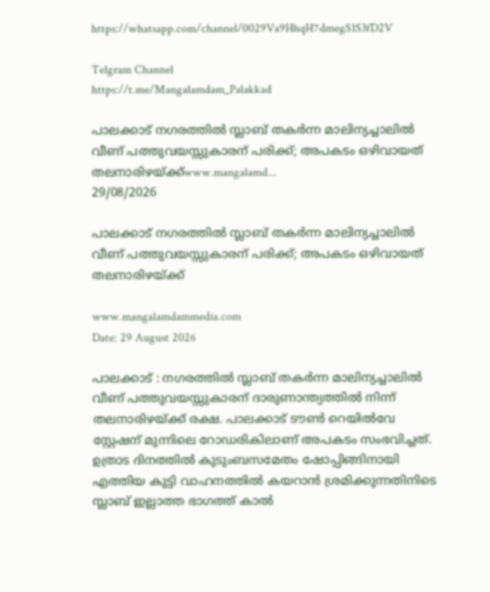https://whatsapp.com/channel/0029Va9HhqH7dmegS1S3fD2V

Telgram Channel
https://t.me/Mangalamdam_Palakkad

പാലക്കാട് നഗരത്തിൽ സ്ലാബ് തകർന്ന മാലിന്യച്ചാലിൽ വീണ് പത്തുവയസ്സുകാരന് പരിക്ക്; അപകടം ഒഴിവായത് തലനാരിഴയ്ക്ക്www.mangalamd...
29/08/2026

പാലക്കാട് നഗരത്തിൽ സ്ലാബ് തകർന്ന മാലിന്യച്ചാലിൽ വീണ് പത്തുവയസ്സുകാരന് പരിക്ക്; അപകടം ഒഴിവായത് തലനാരിഴയ്ക്ക്

www.mangalamdammedia.com
Date: 29 August 2026

പാലക്കാട്‌ : നഗരത്തിൽ സ്ലാബ് തകർന്ന മാലിന്യച്ചാലിൽ വീണ് പത്തുവയസ്സുകാരന് ദാരുണാന്ത്യത്തിൽ നിന്ന് തലനാരിഴയ്ക്ക് രക്ഷ. പാലക്കാട് ടൗൺ റെയിൽവേ സ്റ്റേഷന് മുന്നിലെ റോഡരികിലാണ് അപകടം സംഭവിച്ചത്. ഉത്രാട ദിനത്തിൽ കുടുംബസമേതം ഷോപ്പിങ്ങിനായി എത്തിയ കുട്ടി വാഹനത്തിൽ കയറാൻ ശ്രമിക്കുന്നതിനിടെ സ്ലാബ് ഇല്ലാത്ത ഭാഗത്ത് കാൽ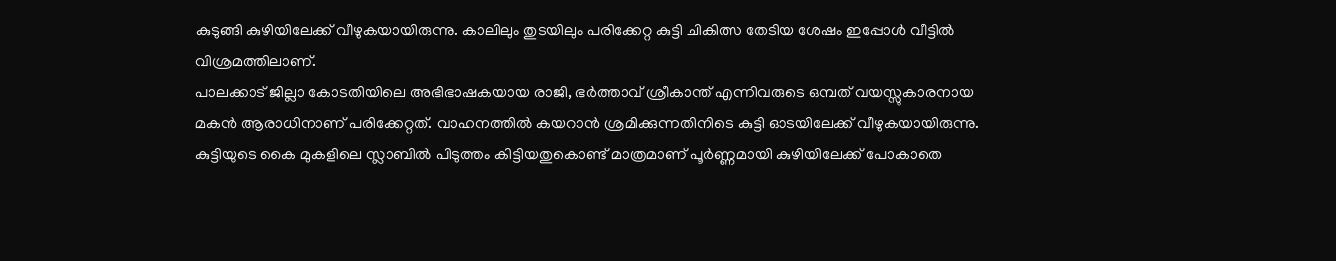കുടുങ്ങി കുഴിയിലേക്ക് വീഴുകയായിരുന്നു. കാലിലും തുടയിലും പരിക്കേറ്റ കുട്ടി ചികിത്സ തേടിയ ശേഷം ഇപ്പോൾ വീട്ടിൽ വിശ്രമത്തിലാണ്.
പാലക്കാട് ജില്ലാ കോടതിയിലെ അഭിഭാഷകയായ രാജി, ഭർത്താവ് ശ്രീകാന്ത് എന്നിവരുടെ ഒമ്പത് വയസ്സുകാരനായ മകൻ ആരാധിനാണ് പരിക്കേറ്റത്. വാഹനത്തിൽ കയറാൻ ശ്രമിക്കുന്നതിനിടെ കുട്ടി ഓടയിലേക്ക് വീഴുകയായിരുന്നു. കുട്ടിയുടെ കൈ മുകളിലെ സ്ലാബിൽ പിടുത്തം കിട്ടിയതുകൊണ്ട് മാത്രമാണ് പൂർണ്ണമായി കുഴിയിലേക്ക് പോകാതെ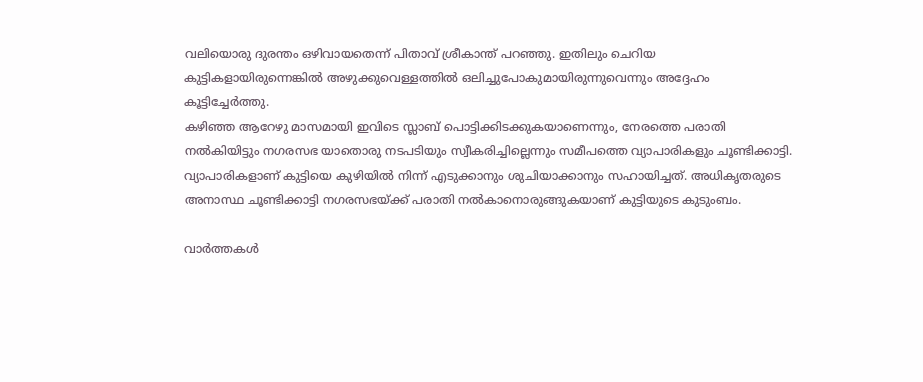വലിയൊരു ദുരന്തം ഒഴിവായതെന്ന് പിതാവ് ശ്രീകാന്ത് പറഞ്ഞു. ഇതിലും ചെറിയ കുട്ടികളായിരുന്നെങ്കിൽ അഴുക്കുവെള്ളത്തിൽ ഒലിച്ചുപോകുമായിരുന്നുവെന്നും അദ്ദേഹം കൂട്ടിച്ചേർത്തു.
കഴിഞ്ഞ ആറേഴു മാസമായി ഇവിടെ സ്ലാബ് പൊട്ടിക്കിടക്കുകയാണെന്നും, നേരത്തെ പരാതി നൽകിയിട്ടും നഗരസഭ യാതൊരു നടപടിയും സ്വീകരിച്ചില്ലെന്നും സമീപത്തെ വ്യാപാരികളും ചൂണ്ടിക്കാട്ടി. വ്യാപാരികളാണ് കുട്ടിയെ കുഴിയിൽ നിന്ന് എടുക്കാനും ശുചിയാക്കാനും സഹായിച്ചത്. അധികൃതരുടെ അനാസ്ഥ ചൂണ്ടിക്കാട്ടി നഗരസഭയ്ക്ക് പരാതി നൽകാനൊരുങ്ങുകയാണ് കുട്ടിയുടെ കുടുംബം.

വാർത്തകൾ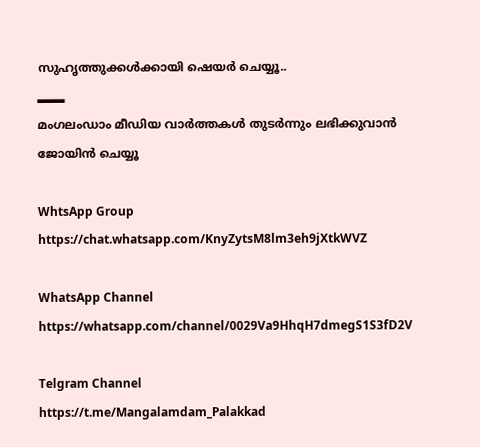സുഹൃത്തുക്കൾക്കായി ഷെയർ ചെയ്യൂ..
▂▂▂
മംഗലംഡാം മീഡിയ വാർത്തകൾ തുടർന്നും ലഭിക്കുവാൻ ജോയിൻ ചെയ്യൂ

WhtsApp Group
https://chat.whatsapp.com/KnyZytsM8lm3eh9jXtkWVZ

WhatsApp Channel
https://whatsapp.com/channel/0029Va9HhqH7dmegS1S3fD2V

Telgram Channel
https://t.me/Mangalamdam_Palakkad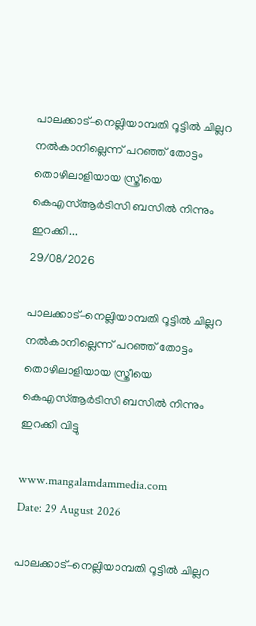പാലക്കാട്–നെല്ലിയാമ്പതി റൂട്ടിൽ ചില്ലറ നൽകാനില്ലെന്ന് പറഞ്ഞ് തോട്ടം തൊഴിലാളിയായ സ്ത്രീയെ കെഎസ്ആർടിസി ബസിൽ നിന്നും ഇറക്കി...
29/08/2026

പാലക്കാട്–നെല്ലിയാമ്പതി റൂട്ടിൽ ചില്ലറ നൽകാനില്ലെന്ന് പറഞ്ഞ് തോട്ടം തൊഴിലാളിയായ സ്ത്രീയെ കെഎസ്ആർടിസി ബസിൽ നിന്നും ഇറക്കി വിട്ടു

www.mangalamdammedia.com
Date: 29 August 2026

പാലക്കാട്–നെല്ലിയാമ്പതി റൂട്ടിൽ ചില്ലറ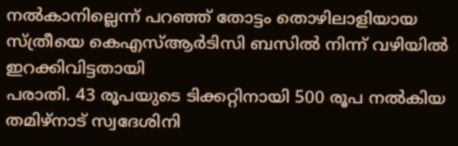നൽകാനില്ലെന്ന് പറഞ്ഞ് തോട്ടം തൊഴിലാളിയായ സ്ത്രീയെ കെഎസ്ആർടിസി ബസിൽ നിന്ന് വഴിയിൽ ഇറക്കിവിട്ടതായി
പരാതി. 43 രൂപയുടെ ടിക്കറ്റിനായി 500 രൂപ നൽകിയ തമിഴ്നാട് സ്വദേശിനി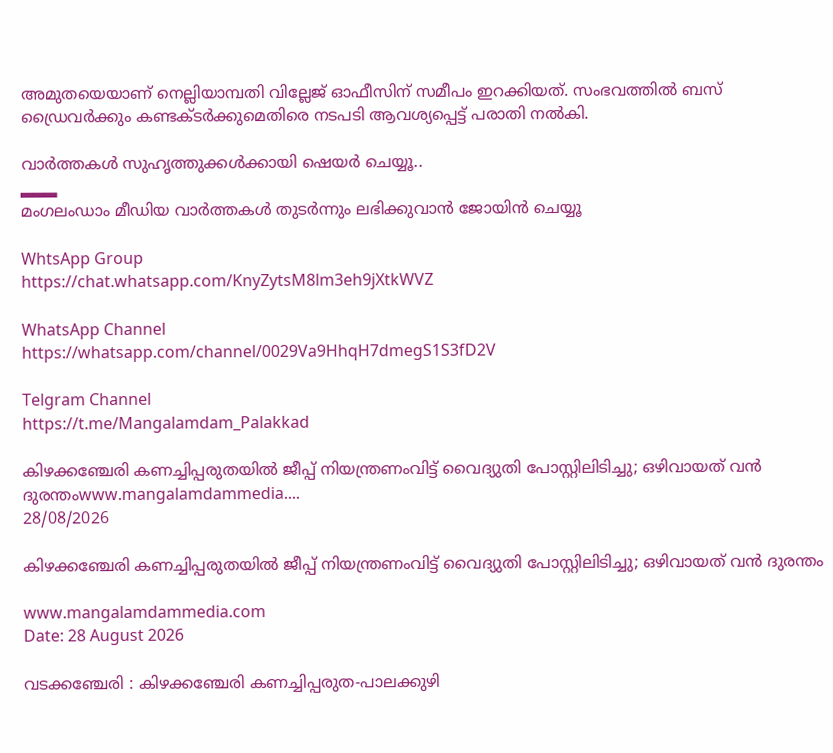അമുതയെയാണ് നെല്ലിയാമ്പതി വില്ലേജ് ഓഫീസിന് സമീപം ഇറക്കിയത്. സംഭവത്തിൽ ബസ് ഡ്രൈവർക്കും കണ്ടക്ടർക്കുമെതിരെ നടപടി ആവശ്യപ്പെട്ട് പരാതി നൽകി.

വാർത്തകൾ സുഹൃത്തുക്കൾക്കായി ഷെയർ ചെയ്യൂ..
▂▂▂
മംഗലംഡാം മീഡിയ വാർത്തകൾ തുടർന്നും ലഭിക്കുവാൻ ജോയിൻ ചെയ്യൂ

WhtsApp Group
https://chat.whatsapp.com/KnyZytsM8lm3eh9jXtkWVZ

WhatsApp Channel
https://whatsapp.com/channel/0029Va9HhqH7dmegS1S3fD2V

Telgram Channel
https://t.me/Mangalamdam_Palakkad

കിഴക്കഞ്ചേരി കണച്ചിപ്പരുതയിൽ ജീപ്പ് നിയന്ത്രണംവിട്ട് വൈദ്യുതി പോസ്റ്റിലിടിച്ചു; ഒഴിവായത് വൻ ദുരന്തംwww.mangalamdammedia....
28/08/2026

കിഴക്കഞ്ചേരി കണച്ചിപ്പരുതയിൽ ജീപ്പ് നിയന്ത്രണംവിട്ട് വൈദ്യുതി പോസ്റ്റിലിടിച്ചു; ഒഴിവായത് വൻ ദുരന്തം

www.mangalamdammedia.com
Date: 28 August 2026

വടക്കഞ്ചേരി : കിഴക്കഞ്ചേരി കണച്ചിപ്പരുത-പാലക്കുഴി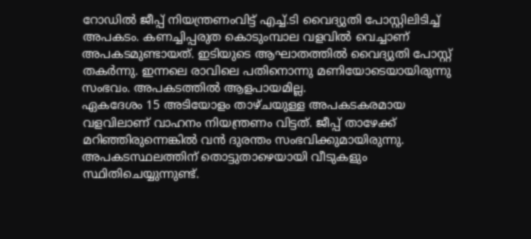റോഡിൽ ജീപ്പ് നിയന്ത്രണംവിട്ട് എച്ച്.ടി വൈദ്യുതി പോസ്റ്റിലിടിച്ച് അപകടം. കണച്ചിപ്പരുത കൊടുംമ്പാല വളവിൽ വെച്ചാണ് അപകടമുണ്ടായത്. ഇടിയുടെ ആഘാതത്തിൽ വൈദ്യുതി പോസ്റ്റ് തകർന്നു. ഇന്നലെ രാവിലെ പതിനൊന്നു മണിയോടെയായിരുന്നു സംഭവം. അപകടത്തിൽ ആളപായമില്ല.
ഏകദേശം 15 അടിയോളം താഴ്ചയുള്ള അപകടകരമായ വളവിലാണ് വാഹനം നിയന്ത്രണം വിട്ടത്. ജീപ്പ് താഴേക്ക് മറിഞ്ഞിരുന്നെങ്കിൽ വൻ ദുരന്തം സംഭവിക്കുമായിരുന്നു. അപകടസ്ഥലത്തിന് തൊട്ടുതാഴെയായി വീടുകളും സ്ഥിതിചെയ്യുന്നുണ്ട്.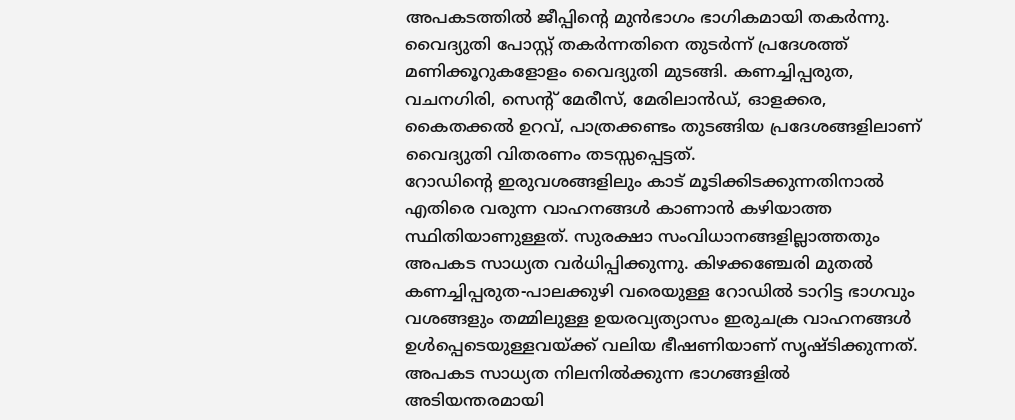അപകടത്തിൽ ജീപ്പിന്റെ മുൻഭാഗം ഭാഗികമായി തകർന്നു.
വൈദ്യുതി പോസ്റ്റ് തകർന്നതിനെ തുടർന്ന് പ്രദേശത്ത് മണിക്കൂറുകളോളം വൈദ്യുതി മുടങ്ങി. കണച്ചിപ്പരുത, വചനഗിരി, സെന്റ് മേരീസ്, മേരിലാൻഡ്, ഓളക്കര, കൈതക്കൽ ഉറവ്, പാത്രക്കണ്ടം തുടങ്ങിയ പ്രദേശങ്ങളിലാണ് വൈദ്യുതി വിതരണം തടസ്സപ്പെട്ടത്.
റോഡിന്റെ ഇരുവശങ്ങളിലും കാട് മൂടിക്കിടക്കുന്നതിനാൽ എതിരെ വരുന്ന വാഹനങ്ങൾ കാണാൻ കഴിയാത്ത സ്ഥിതിയാണുള്ളത്. സുരക്ഷാ സംവിധാനങ്ങളില്ലാത്തതും അപകട സാധ്യത വർധിപ്പിക്കുന്നു. കിഴക്കഞ്ചേരി മുതൽ കണച്ചിപ്പരുത-പാലക്കുഴി വരെയുള്ള റോഡിൽ ടാറിട്ട ഭാഗവും വശങ്ങളും തമ്മിലുള്ള ഉയരവ്യത്യാസം ഇരുചക്ര വാഹനങ്ങൾ ഉൾപ്പെടെയുള്ളവയ്ക്ക് വലിയ ഭീഷണിയാണ് സൃഷ്ടിക്കുന്നത്. അപകട സാധ്യത നിലനിൽക്കുന്ന ഭാഗങ്ങളിൽ അടിയന്തരമായി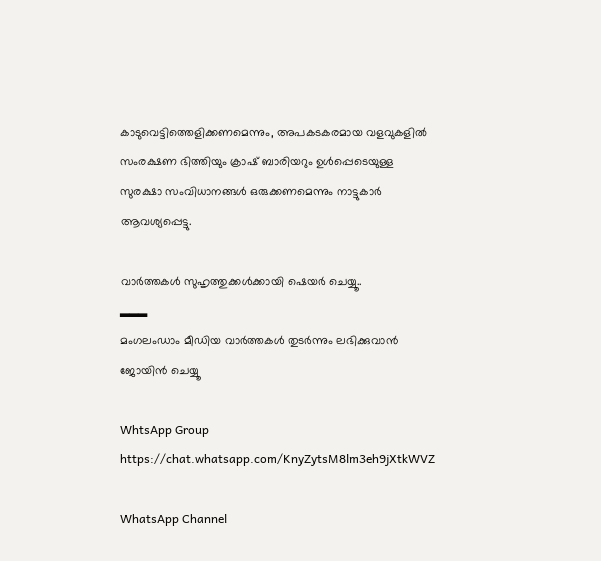കാടുവെട്ടിത്തെളിക്കണമെന്നും, അപകടകരമായ വളവുകളിൽ സംരക്ഷണ ഭിത്തിയും ക്രാഷ് ബാരിയറും ഉൾപ്പെടെയുള്ള സുരക്ഷാ സംവിധാനങ്ങൾ ഒരുക്കണമെന്നും നാട്ടുകാർ ആവശ്യപ്പെട്ടു.

വാർത്തകൾ സുഹൃത്തുക്കൾക്കായി ഷെയർ ചെയ്യൂ..
▂▂▂
മംഗലംഡാം മീഡിയ വാർത്തകൾ തുടർന്നും ലഭിക്കുവാൻ ജോയിൻ ചെയ്യൂ

WhtsApp Group
https://chat.whatsapp.com/KnyZytsM8lm3eh9jXtkWVZ

WhatsApp Channel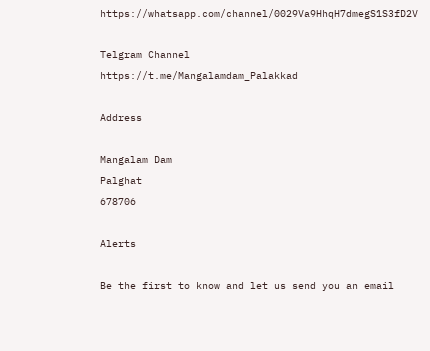https://whatsapp.com/channel/0029Va9HhqH7dmegS1S3fD2V

Telgram Channel
https://t.me/Mangalamdam_Palakkad

Address

Mangalam Dam
Palghat
678706

Alerts

Be the first to know and let us send you an email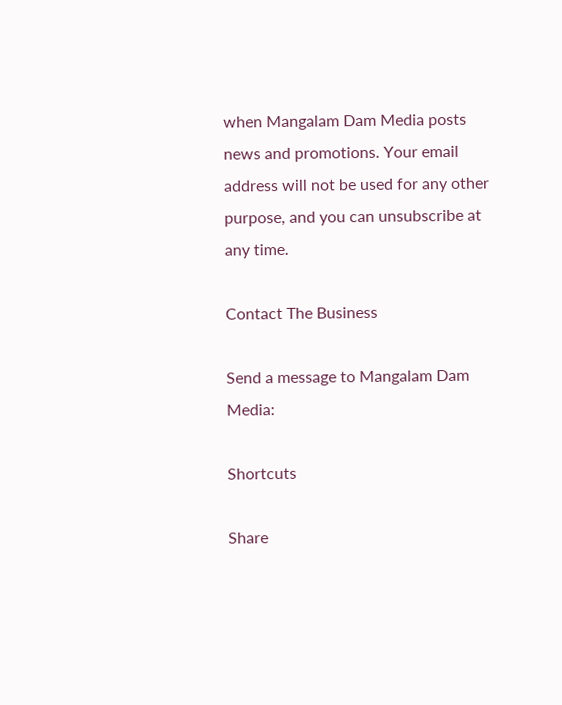when Mangalam Dam Media posts news and promotions. Your email address will not be used for any other purpose, and you can unsubscribe at any time.

Contact The Business

Send a message to Mangalam Dam Media:

Shortcuts

Share